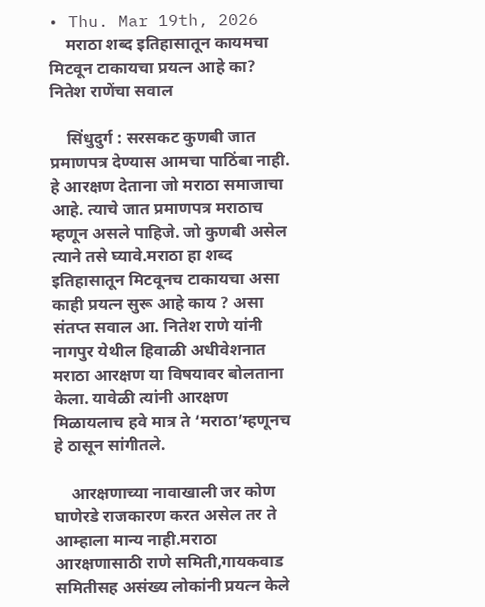• Thu. Mar 19th, 2026
    मराठा शब्द इतिहासातून कायमचा मिटवून टाकायचा प्रयत्न आहे का? नितेश राणेंचा सवाल

    सिंधुदुर्ग : सरसकट कुणबी जात प्रमाणपत्र देण्यास आमचा पाठिंबा नाही. हे आरक्षण देताना जो मराठा समाजाचा आहे. त्याचे जात प्रमाणपत्र मराठाच म्हणून असले पाहिजे. जो कुणबी असेल त्याने तसे घ्यावे.मराठा हा शब्द इतिहासातून मिटवूनच टाकायचा असा काही प्रयत्न सुरू आहे काय ? असा संतप्त सवाल आ. नितेश राणे यांनी नागपुर येथील हिवाळी अधीवेशनात मराठा आरक्षण या विषयावर बोलताना केला. यावेळी त्यांनी आरक्षण मिळायलाच हवे मात्र ते ‘मराठा’म्हणूनच हे ठासून सांगीतले.

    आरक्षणाच्या नावाखाली जर कोण घाणेरडे राजकारण करत असेल तर ते आम्हाला मान्य नाही.मराठा आरक्षणासाठी राणे समिती,गायकवाड समितीसह असंख्य लोकांनी प्रयत्न केले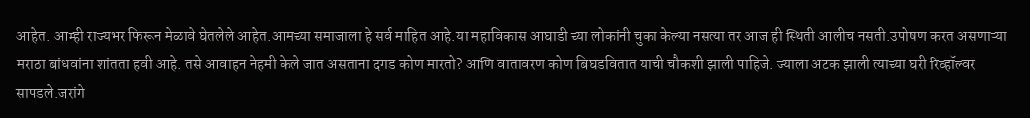आहेत. आम्ही राज्यभर फिरून मेळावे घेतलेले आहेत.आमच्या समाजाला हे सर्व माहित आहे.या महाविकास आघाडी च्या लोकांनी चुका केल्या नसत्या तर आज ही स्थिती आलीच नसती.उपोषण करत असणाऱ्या मराठा बांधवांना शांतता हवी आहे. तसे आवाहन नेहमी केले जात असताना दगड कोण मारतो? आणि वातावरण कोण बिघडवितात याची चौकशी झाली पाहिजे. ज्याला अटक झाली त्याच्या घरी रिव्हॉल्वर सापडले.जरांगे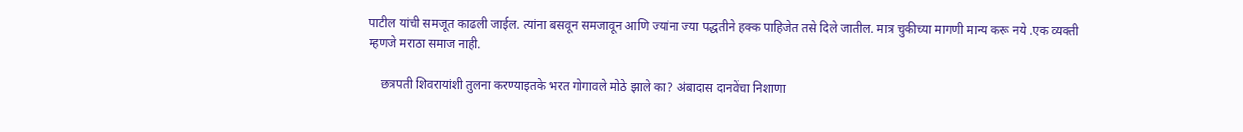पाटील यांची समजूत काढली जाईल. त्यांना बसवून समजावून आणि ज्यांना ज्या पद्धतीने हक्क पाहिजेत तसे दिले जातील. मात्र चुकीच्या मागणी मान्य करू नये .एक व्यक्ती म्हणजे मराठा समाज नाही.

    छत्रपती शिवरायांशी तुलना करण्याइतके भरत गोगावले मोठे झाले का? अंबादास दानवेंचा निशाणा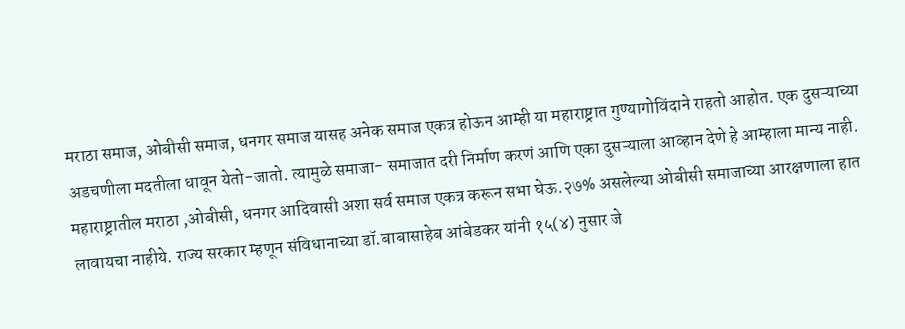मराठा समाज, ओबीसी समाज, धनगर समाज यासह अनेक समाज एकत्र होऊन आम्ही या महाराष्ट्रात गुण्यागोविंदाने राहतो आहोत. एक दुसऱ्याच्या अडचणीला मदतीला धावून येतो-जातो. त्यामुळे समाजा- समाजात दरी निर्माण करणं आणि एका दुसऱ्याला आव्हान देणे हे आम्हाला मान्य नाही. महाराष्ट्रातील मराठा ,ओबीसी, धनगर आदिवासी अशा सर्व समाज एकत्र करून सभा घेऊ.२७% असलेल्या ओबीसी समाजाच्या आरक्षणाला हात लावायचा नाहीये. राज्य सरकार म्हणून संविधानाच्या डॉ.बाबासाहेब आंबेडकर यांनी १५(४) नुसार जे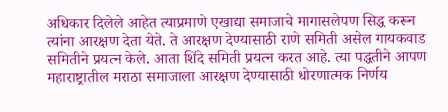अधिकार दिलेले आहेत त्याप्रमाणे एखाद्या समाजाचे मागासलेपण सिद्ध करून त्यांना आरक्षण देता येते. ते आरक्षण देण्यासाठी राणे समिती असेल गायकवाड समितीने प्रयत्न केले. आता शिंदे समिती प्रयत्न करत आहे. त्या पद्धतीने आपण महाराष्ट्रातील मराठा समाजाला आरक्षण देण्यासाठी धोरणात्मक निर्णय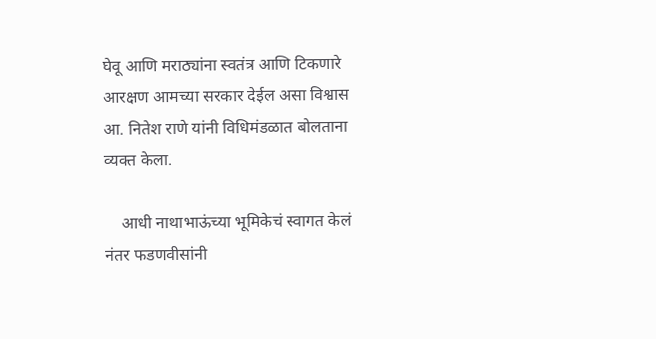घेवू आणि मराठ्यांना स्वतंत्र आणि टिकणारे आरक्षण आमच्या सरकार देईल असा विश्वास आ. नितेश राणे यांनी विधिमंडळात बोलताना व्यक्त केला.

    आधी नाथाभाऊंच्या भूमिकेचं स्वागत केलं नंतर फडणवीसांनी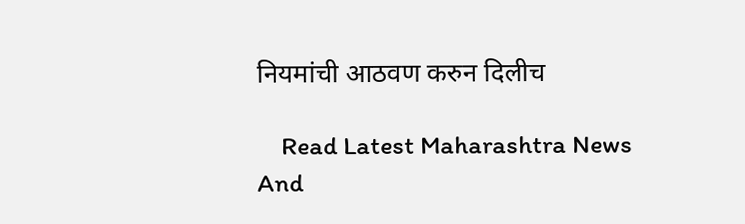नियमांची आठवण करुन दिलीच

    Read Latest Maharashtra News And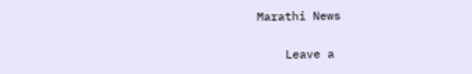Marathi News

    Leave a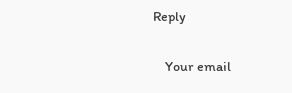Reply

    Your email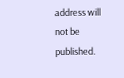address will not be published.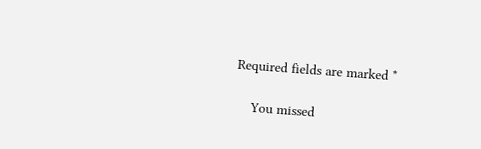Required fields are marked *

    You missed